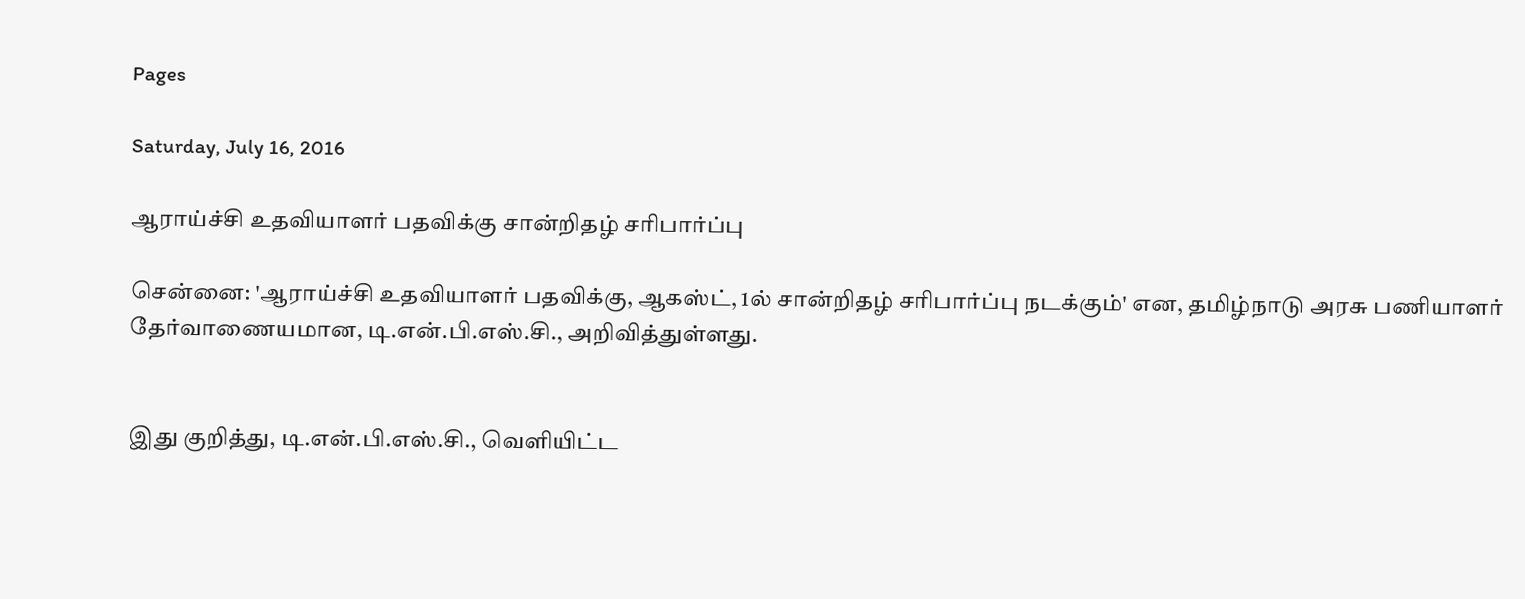Pages

Saturday, July 16, 2016

ஆராய்ச்சி உதவியாளர் பதவிக்கு சான்றிதழ் சரிபார்ப்பு

சென்னை: 'ஆராய்ச்சி உதவியாளர் பதவிக்கு, ஆகஸ்ட், 1ல் சான்றிதழ் சரிபார்ப்பு நடக்கும்' என, தமிழ்நாடு அரசு பணியாளர் தேர்வாணையமான, டி.என்.பி.எஸ்.சி., அறிவித்துள்ளது.


இது குறித்து, டி.என்.பி.எஸ்.சி., வெளியிட்ட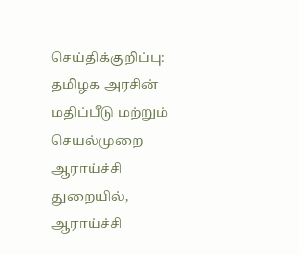செய்திக்குறிப்பு: தமிழக அரசின் மதிப்பீடு மற்றும் செயல்முறை ஆராய்ச்சி துறையில், ஆராய்ச்சி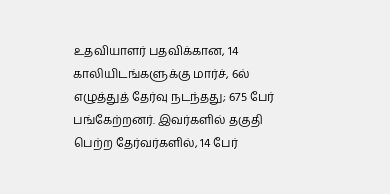உதவியாளர் பதவிக்கான, 14 காலியிடங்களுக்கு மார்ச், 6ல் எழுத்துத் தேர்வு நடந்தது; 675 பேர் பங்கேற்றனர். இவர்களில் தகுதி பெற்ற தேர்வர்களில், 14 பேர்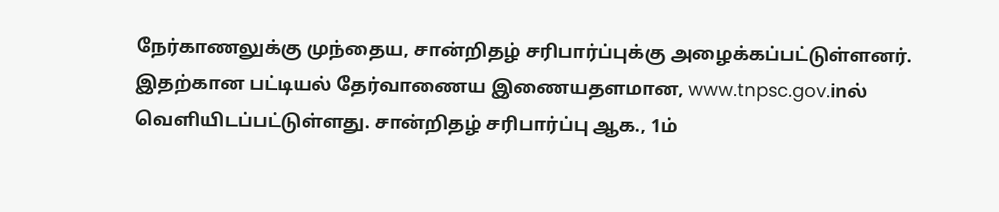நேர்காணலுக்கு முந்தைய, சான்றிதழ் சரிபார்ப்புக்கு அழைக்கப்பட்டுள்ளனர்.
இதற்கான பட்டியல் தேர்வாணைய இணையதளமான, www.tnpsc.gov.inல் வெளியிடப்பட்டுள்ளது. சான்றிதழ் சரிபார்ப்பு ஆக., 1ம்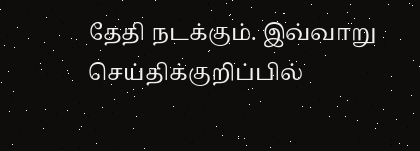தேதி நடக்கும். இவ்வாறு செய்திக்குறிப்பில்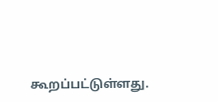கூறப்பட்டுள்ளது.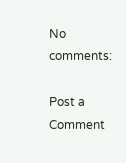No comments:

Post a Comment